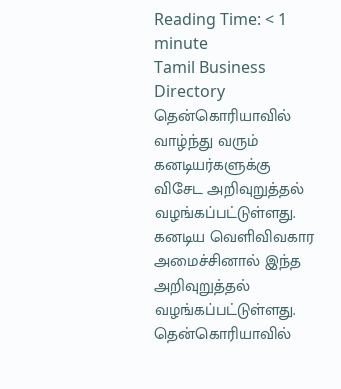Reading Time: < 1 minute
Tamil Business Directory
தென்கொரியாவில் வாழ்ந்து வரும் கனடியர்களுக்கு விசேட அறிவுறுத்தல் வழங்கப்பட்டுள்ளது.
கனடிய வெளிவிவகார அமைச்சினால் இந்த அறிவுறுத்தல் வழங்கப்பட்டுள்ளது.
தென்கொரியாவில்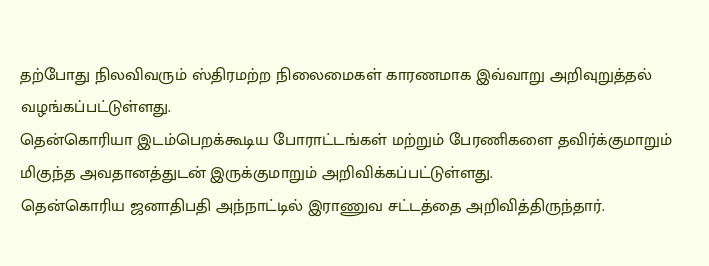தற்போது நிலவிவரும் ஸ்திரமற்ற நிலைமைகள் காரணமாக இவ்வாறு அறிவுறுத்தல் வழங்கப்பட்டுள்ளது.
தென்கொரியா இடம்பெறக்கூடிய போராட்டங்கள் மற்றும் பேரணிகளை தவிர்க்குமாறும் மிகுந்த அவதானத்துடன் இருக்குமாறும் அறிவிக்கப்பட்டுள்ளது.
தென்கொரிய ஜனாதிபதி அந்நாட்டில் இராணுவ சட்டத்தை அறிவித்திருந்தார்.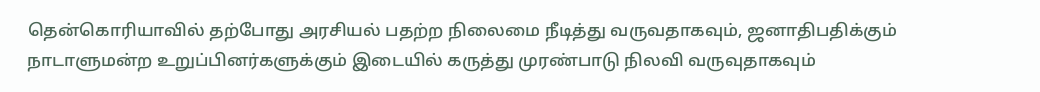தென்கொரியாவில் தற்போது அரசியல் பதற்ற நிலைமை நீடித்து வருவதாகவும், ஜனாதிபதிக்கும் நாடாளுமன்ற உறுப்பினர்களுக்கும் இடையில் கருத்து முரண்பாடு நிலவி வருவுதாகவும்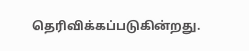தெரிவிக்கப்படுகின்றது.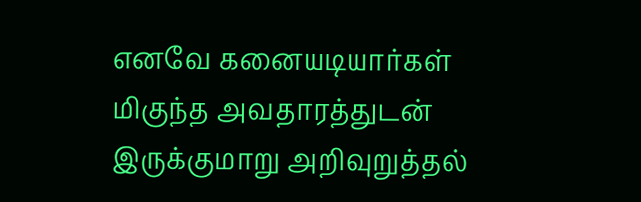எனவே கனையடியார்கள் மிகுந்த அவதாரத்துடன் இருக்குமாறு அறிவுறுத்தல்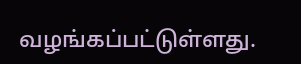வழங்கப்பட்டுள்ளது.